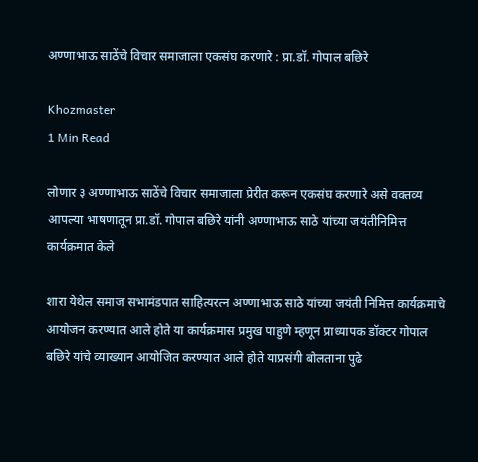अण्णाभाऊ साठेंचे विचार समाजाला एकसंघ करणारे : प्रा.डॉ. गोपाल बछिरे

Khozmaster
1 Min Read

लोणार ३ अण्णाभाऊ साठेंचे विचार समाजाला प्रेरीत करून एकसंघ करणारे असे वक्तव्य आपल्या भाषणातून प्रा.डॉ. गोपाल बछिरे यांनी अण्णाभाऊ साठे यांच्या जयंतीनिमित्त कार्यक्रमात केले

शारा येथेल समाज सभामंडपात साहित्यरत्न अण्णाभाऊ साठे यांच्या जयंती निमित्त कार्यक्रमाचे आयोजन करण्यात आले होते या कार्यक्रमास प्रमुख पाहुणे म्हणून प्राध्यापक डॉक्टर गोपाल बछिरे यांचे व्याख्यान आयोजित करण्यात आले होते याप्रसंगी बोलताना पुढे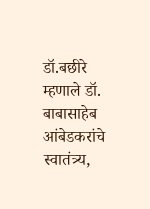डॉ.बछीरे म्हणाले डॉ. बाबासाहेब आंबेडकरांचे स्वातंत्र्य,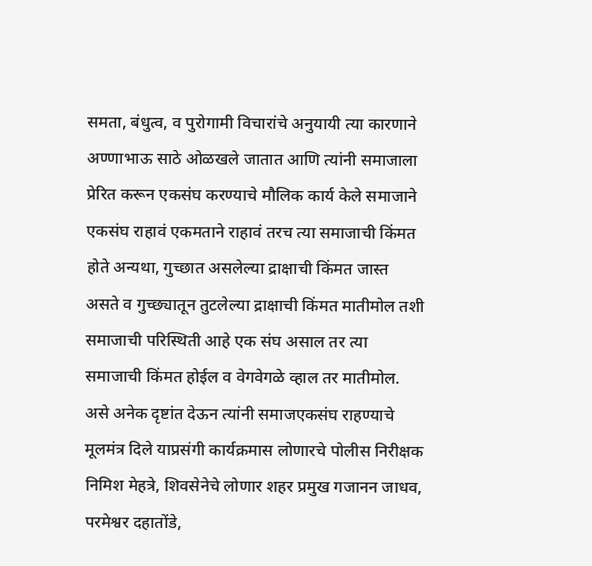समता, बंधुत्व, व पुरोगामी विचारांचे अनुयायी त्या कारणाने अण्णाभाऊ साठे ओळखले जातात आणि त्यांनी समाजाला प्रेरित करून एकसंघ करण्याचे मौलिक कार्य केले समाजाने एकसंघ राहावं एकमताने राहावं तरच त्या समाजाची किंमत होते अन्यथा, गुच्छात असलेल्या द्राक्षाची किंमत जास्त असते व गुच्छ्यातून तुटलेल्या द्राक्षाची किंमत मातीमोल तशी समाजाची परिस्थिती आहे एक संघ असाल तर त्या समाजाची किंमत होईल व वेगवेगळे व्हाल तर मातीमोल. असे अनेक दृष्टांत देऊन त्यांनी समाजएकसंघ राहण्याचे मूलमंत्र दिले याप्रसंगी कार्यक्रमास लोणारचे पोलीस निरीक्षक निमिश मेहत्रे, शिवसेनेचे लोणार शहर प्रमुख गजानन जाधव, परमेश्वर दहातोंडे,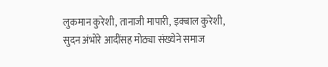लुकमान कुरेशी, तानाजी मापारी, इक्बाल कुरेशी, सुदन अंभोरे आदींसह मोठ्या संख्येने समाज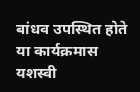बांधव उपस्थित होते या कार्यक्रमास यशस्वी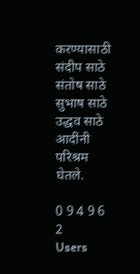करण्यासाठी संदीप साठे संतोष साठे सुभाष साठे उद्धव साठे आदींनी परिश्रम घेतले.

0 9 4 9 6 2
Users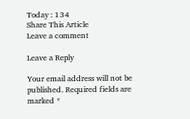Today : 134
Share This Article
Leave a comment

Leave a Reply

Your email address will not be published. Required fields are marked *